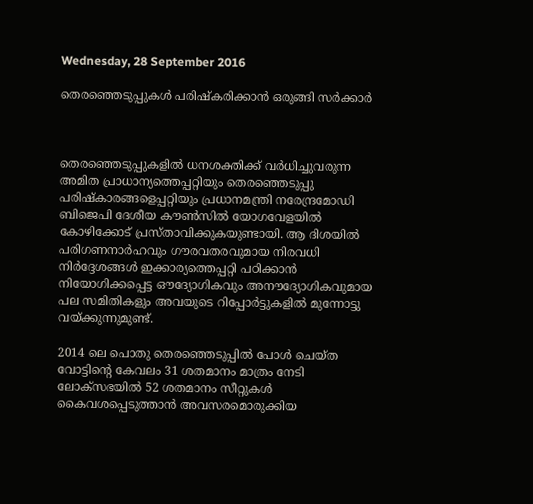Wednesday, 28 September 2016

തെരഞ്ഞെടുപ്പുകള്‍ പരിഷ്കരിക്കാന്‍ ഒരുങ്ങി സര്‍ക്കാര്‍



തെരഞ്ഞെടുപ്പുകളിൽ ധനശക്തിക്ക്‌ വർധിച്ചുവരുന്ന അമിത പ്രാധാന്യത്തെപ്പറ്റിയും തെരഞ്ഞെടുപ്പു പരിഷ്കാരങ്ങളെപ്പറ്റിയും പ്രധാനമന്ത്രി നരേന്ദ്രമോഡി ബിജെപി ദേശീയ കൗൺസിൽ യോഗവേളയിൽ കോഴിക്കോട്‌ പ്രസ്താവിക്കുകയുണ്ടായി. ആ ദിശയിൽ പരിഗണനാർഹവും ഗൗരവതരവുമായ നിരവധി നിർദ്ദേശങ്ങൾ ഇക്കാര്യത്തെപ്പറ്റി പഠിക്കാൻ നിയോഗിക്കപ്പെട്ട ഔദ്യോഗികവും അനൗദ്യോഗികവുമായ പല സമിതികളും അവയുടെ റിപ്പോർട്ടുകളിൽ മുന്നോട്ടു വയ്ക്കുന്നുമുണ്ട്‌.

2014 ലെ പൊതു തെരഞ്ഞെടുപ്പിൽ പോൾ ചെയ്ത വോട്ടിന്റെ കേവലം 31 ശതമാനം മാത്രം നേടി ലോക്സഭയിൽ 52 ശതമാനം സീറ്റുകൾ കൈവശപ്പെടുത്താൻ അവസരമൊരുക്കിയ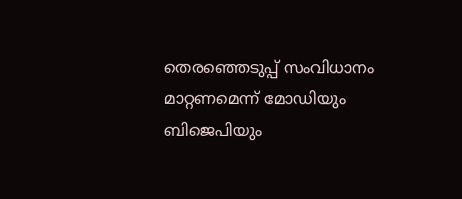തെരഞ്ഞെടുപ്പ്‌ സംവിധാനം മാറ്റണമെന്ന്‌ മോഡിയും ബിജെപിയും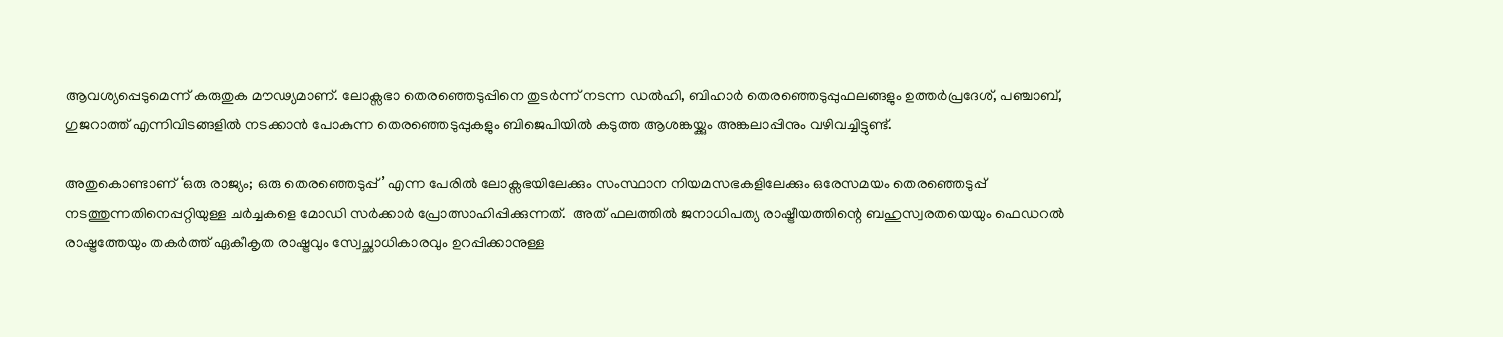ആവശ്യപ്പെടുമെന്ന്‌ കരുതുക മൗഢ്യമാണ്‌. ലോക്സഭാ തെരഞ്ഞെടുപ്പിനെ തുടർന്ന്‌ നടന്ന ഡൽഹി, ബിഹാർ തെരഞ്ഞെടുപ്പുഫലങ്ങളും ഉത്തർപ്രദേശ്‌, പഞ്ചാബ്‌, ഗുജറാത്ത്‌ എന്നിവിടങ്ങളിൽ നടക്കാൻ പോകുന്ന തെരഞ്ഞെടുപ്പുകളും ബിജെപിയിൽ കടുത്ത ആശങ്കയ്ക്കും അങ്കലാപ്പിനും വഴിവച്ചിട്ടുണ്ട്‌.

അതുകൊണ്ടാണ്‌ ‘ഒരു രാജ്യം; ഒരു തെരഞ്ഞെടുപ്പ്‌’ എന്ന പേരിൽ ലോക്സഭയിലേക്കും സംസ്ഥാന നിയമസഭകളിലേക്കും ഒരേസമയം തെരഞ്ഞെടുപ്പ്‌ നടത്തുന്നതിനെപ്പറ്റിയുള്ള ചർച്ചകളെ മോഡി സർക്കാർ പ്രോത്സാഹിപ്പിക്കുന്നത്‌.  അത്‌ ഫലത്തിൽ ജനാധിപത്യ രാഷ്ട്രീയത്തിന്റെ ബഹുസ്വരതയെയും ഫെഡറൽ രാഷ്ട്രത്തേയും തകർത്ത്‌ ഏകീകൃത രാഷ്ട്രവും സ്വേച്ഛാധികാരവും ഉറപ്പിക്കാനുള്ള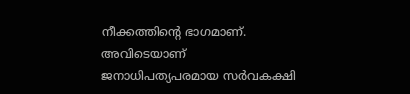നീക്കത്തിന്റെ ഭാഗമാണ്‌. അവിടെയാണ്‌ ജനാധിപത്യപരമായ സർവകക്ഷി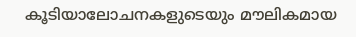കൂടിയാലോചനകളുടെയും മൗലികമായ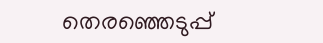തെരഞ്ഞെടുപ്പ്‌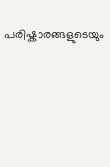പരിഷ്കാരങ്ങളുടെയും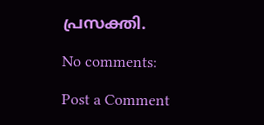പ്രസക്തി.

No comments:

Post a Comment